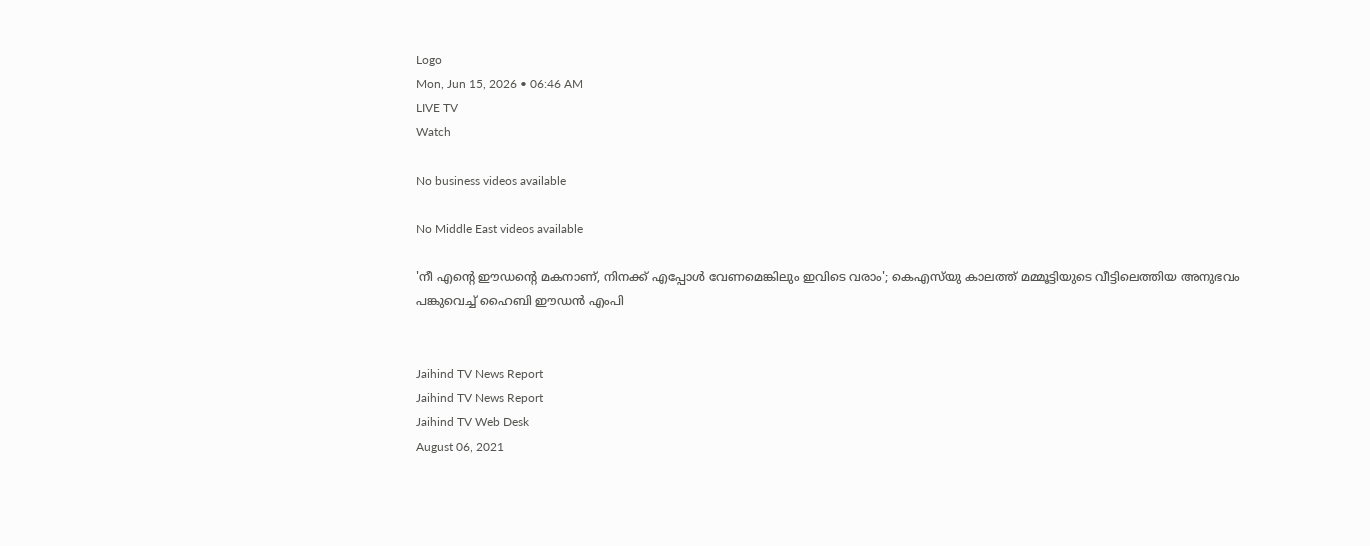Logo
Mon, Jun 15, 2026 • 06:46 AM
LIVE TV
Watch

No business videos available

No Middle East videos available

'നീ എന്‍റെ ഈഡന്‍റെ മകനാണ്, നിനക്ക് എപ്പോള്‍ വേണമെങ്കിലും ഇവിടെ വരാം'; കെഎസ്‌യു കാലത്ത് മമ്മൂട്ടിയുടെ വീട്ടിലെത്തിയ അനുഭവം പങ്കുവെച്ച് ഹൈബി ഈഡന്‍ എംപി


Jaihind TV News Report
Jaihind TV News Report
Jaihind TV Web Desk
August 06, 2021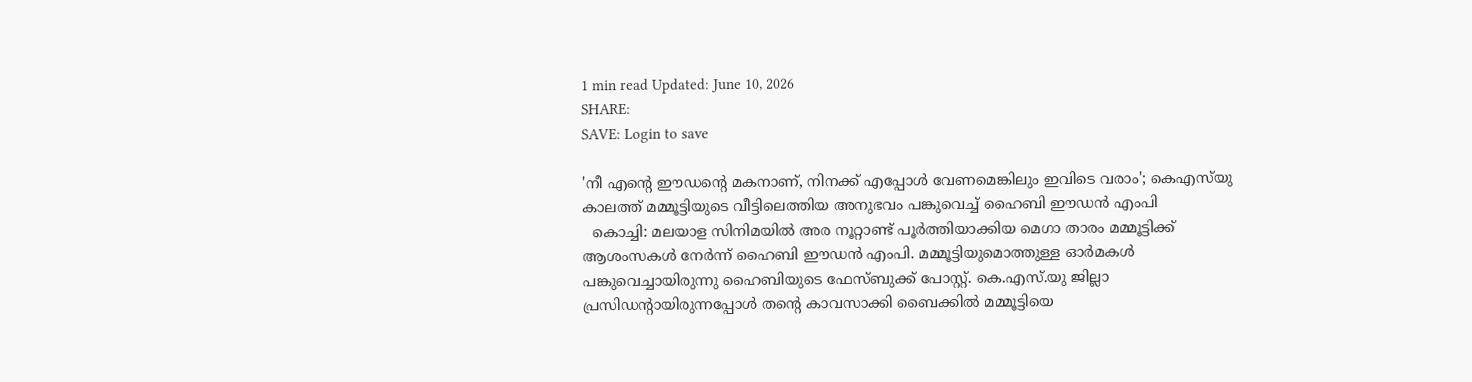1 min read Updated: June 10, 2026
SHARE:
SAVE: Login to save

'നീ എന്‍റെ ഈഡന്‍റെ മകനാണ്, നിനക്ക് എപ്പോള്‍ വേണമെങ്കിലും ഇവിടെ വരാം'; കെഎസ്‌യു കാലത്ത് മമ്മൂട്ടിയുടെ വീട്ടിലെത്തിയ അനുഭവം പങ്കുവെച്ച് ഹൈബി ഈഡന്‍ എംപി
  കൊച്ചി: മലയാള സിനിമയില്‍ അര നൂറ്റാണ്ട് പൂർത്തിയാക്കിയ മെഗാ താരം മമ്മൂട്ടിക്ക് ആശംസകള്‍ നേർന്ന് ഹൈബി ഈഡൻ എംപി. മമ്മൂട്ടിയുമൊത്തുള്ള ഓർമകള്‍ പങ്കുവെച്ചായിരുന്നു ഹൈബിയുടെ ഫേസ്ബുക്ക് പോസ്റ്റ്. കെ.എസ്.യു ജില്ലാ പ്രസിഡന്‍റായിരുന്നപ്പോള്‍ തന്‍റെ കാവസാക്കി ബൈക്കില്‍ മമ്മൂട്ടിയെ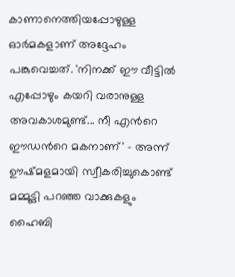കാണാനെത്തിയപ്പോഴുള്ള ഓർമകളാണ് അദ്ദേഹം പങ്കുവെച്ചത്. 'നിനക്ക് ഈ വീട്ടിൽ എപ്പോഴും കയറി വരാനുള്ള അവകാശമുണ്ട്... നീ എന്‍റെ ഈഡന്‍റെ മകനാണ്' - അന്ന് ഊഷ്മളമായി സ്വീകരിച്ചുകൊണ്ട് മമ്മൂട്ടി പറഞ്ഞ വാക്കുകളും ഹൈബി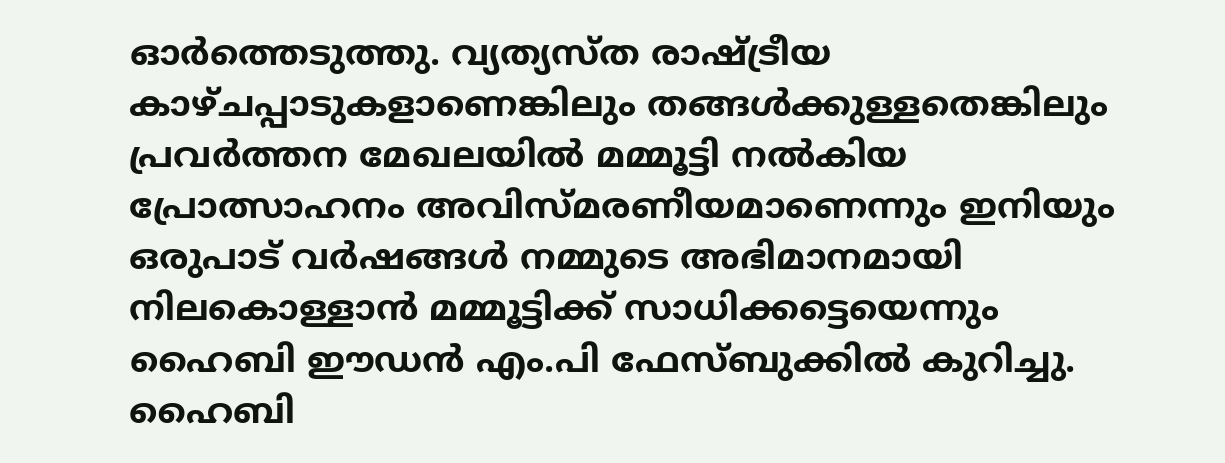ഓർത്തെടുത്തു. വ്യത്യസ്ത രാഷ്ട്രീയ കാഴ്ചപ്പാടുകളാണെങ്കിലും തങ്ങൾക്കുള്ളതെങ്കിലും പ്രവർത്തന മേഖലയിൽ മമ്മൂട്ടി നൽകിയ പ്രോത്സാഹനം അവിസ്മരണീയമാണെന്നും ഇനിയും ഒരുപാട് വർഷങ്ങള്‍ നമ്മുടെ അഭിമാനമായി നിലകൊള്ളാന്‍ മമ്മൂട്ടിക്ക് സാധിക്കട്ടെയെന്നും ഹൈബി ഈഡൻ എം.പി ഫേസ്ബുക്കില്‍ കുറിച്ചു. ഹൈബി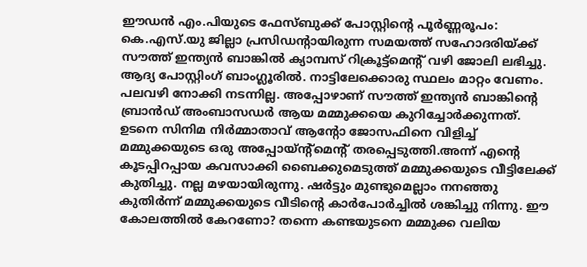ഈഡന്‍ എം.പിയുടെ ഫേസ്ബുക്ക് പോസ്റ്റിന്‍റെ പൂർണ്ണരൂപം:
കെ.എസ്.യു ജില്ലാ പ്രസിഡന്റായിരുന്ന സമയത്ത് സഹോദരിയ്ക്ക് സൗത്ത് ഇന്ത്യൻ ബാങ്കിൽ ക്യാമ്പസ് റിക്രൂട്ട്മെന്റ് വഴി ജോലി ലഭിച്ചു. ആദ്യ പോസ്റ്റിംഗ് ബാംഗ്ലൂരിൽ. നാട്ടിലേക്കൊരു സ്ഥലം മാറ്റം വേണം. പലവഴി നോക്കി നടന്നില്ല. അപ്പോഴാണ് സൗത്ത് ഇന്ത്യൻ ബാങ്കിന്റെ ബ്രാൻഡ് അംബാസഡർ ആയ മമ്മുക്കയെ കുറിച്ചോർക്കുന്നത്. ഉടനെ സിനിമ നിർമ്മാതാവ് ആന്റോ ജോസഫിനെ വിളിച്ച് മമ്മുക്കയുടെ ഒരു അപ്പോയ്ന്റ്മെന്റ് തരപ്പെടുത്തി.അന്ന് എന്റെ കൂടപ്പിറപ്പായ കവസാക്കി ബൈക്കുമെടുത്ത് മമ്മുക്കയുടെ വീട്ടിലേക്ക് കുതിച്ചു. നല്ല മഴയായിരുന്നു. ഷർട്ടും മുണ്ടുമെല്ലാം നനഞ്ഞു കുതിർന്ന് മമ്മുക്കയുടെ വീടിന്റെ കാർപോർച്ചിൽ ശങ്കിച്ചു നിന്നു. ഈ കോലത്തിൽ കേറണോ? തന്നെ കണ്ടയുടനെ മമ്മുക്ക വലിയ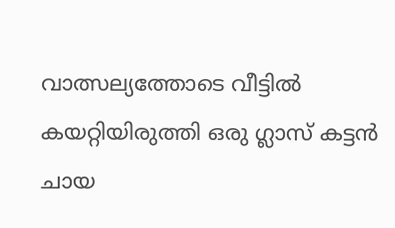വാത്സല്യത്തോടെ വീട്ടിൽ കയറ്റിയിരുത്തി ഒരു ഗ്ലാസ് കട്ടൻ ചായ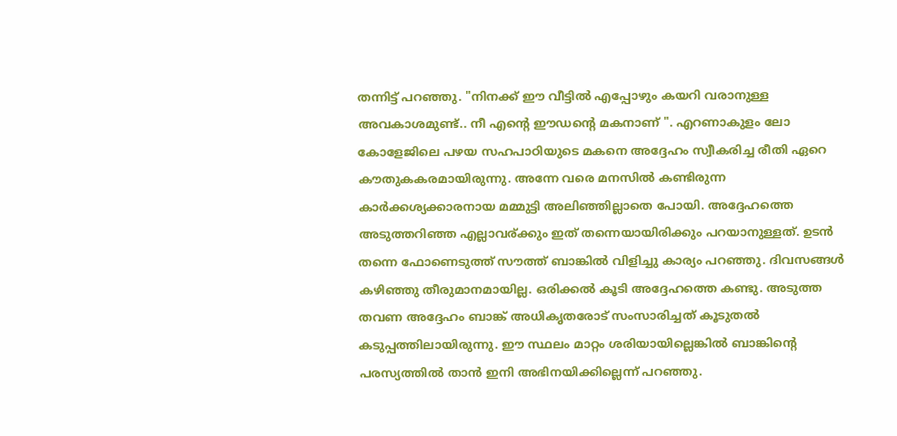തന്നിട്ട് പറഞ്ഞു. "നിനക്ക് ഈ വീട്ടിൽ എപ്പോഴും കയറി വരാനുള്ള അവകാശമുണ്ട്.. നീ എന്റെ ഈഡന്റെ മകനാണ് ". എറണാകുളം ലോ കോളേജിലെ പഴയ സഹപാഠിയുടെ മകനെ അദ്ദേഹം സ്വീകരിച്ച രീതി ഏറെ കൗതുകകരമായിരുന്നു. അന്നേ വരെ മനസിൽ കണ്ടിരുന്ന കാർക്കശ്യക്കാരനായ മമ്മുട്ടി അലിഞ്ഞില്ലാതെ പോയി. അദ്ദേഹത്തെ അടുത്തറിഞ്ഞ എല്ലാവര്ക്കും ഇത് തന്നെയായിരിക്കും പറയാനുള്ളത്. ഉടൻ തന്നെ ഫോണെടുത്ത് സൗത്ത് ബാങ്കിൽ വിളിച്ചു കാര്യം പറഞ്ഞു. ദിവസങ്ങൾ കഴിഞ്ഞു തീരുമാനമായില്ല. ഒരിക്കൽ കൂടി അദ്ദേഹത്തെ കണ്ടു. അടുത്ത തവണ അദ്ദേഹം ബാങ്ക് അധികൃതരോട് സംസാരിച്ചത് കൂടുതൽ കടുപ്പത്തിലായിരുന്നു. ഈ സ്ഥലം മാറ്റം ശരിയായില്ലെങ്കിൽ ബാങ്കിന്റെ പരസ്യത്തിൽ താൻ ഇനി അഭിനയിക്കില്ലെന്ന് പറഞ്ഞു.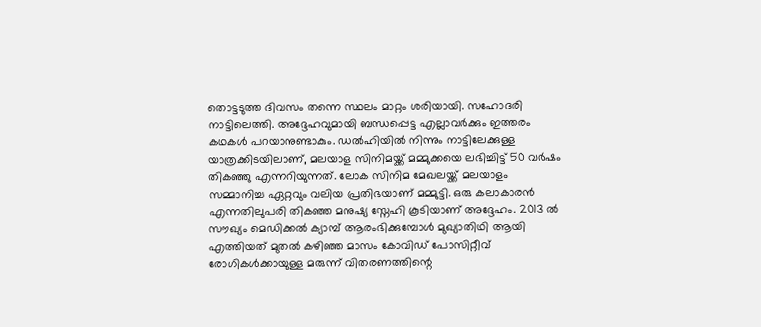തൊട്ടടുത്ത ദിവസം തന്നെ സ്ഥലം മാറ്റം ശരിയായി. സഹോദരി നാട്ടിലെത്തി. അദ്ദേഹവുമായി ബന്ധപ്പെട്ട എല്ലാവർക്കും ഇത്തരം കഥകൾ പറയാനുണ്ടാകും. ഡൽഹിയിൽ നിന്നും നാട്ടിലേക്കുള്ള യാത്രക്കിടയിലാണ്, മലയാള സിനിമയ്ക്ക് മമ്മുക്കയെ ലഭിച്ചിട്ട് 50 വർഷം തികഞ്ഞു എന്നറിയുന്നത്. ലോക സിനിമ മേഖലയ്ക്ക് മലയാളം സമ്മാനിച്ച ഏറ്റവും വലിയ പ്രതിഭയാണ് മമ്മുട്ടി. ഒരു കലാകാരൻ എന്നതിലുപരി തികഞ്ഞ മനുഷ്യ സ്നേഹി കൂടിയാണ് അദ്ദേഹം. 2013 ൽ സൗഖ്യം മെഡിക്കൽ ക്യാമ്പ് ആരംഭിക്കുമ്പോൾ മുഖ്യാതിഥി ആയി എത്തിയത് മുതൽ കഴിഞ്ഞ മാസം കോവിഡ് പോസിറ്റീവ് രോഗികൾക്കായുള്ള മരുന്ന് വിതരണത്തിന്റെ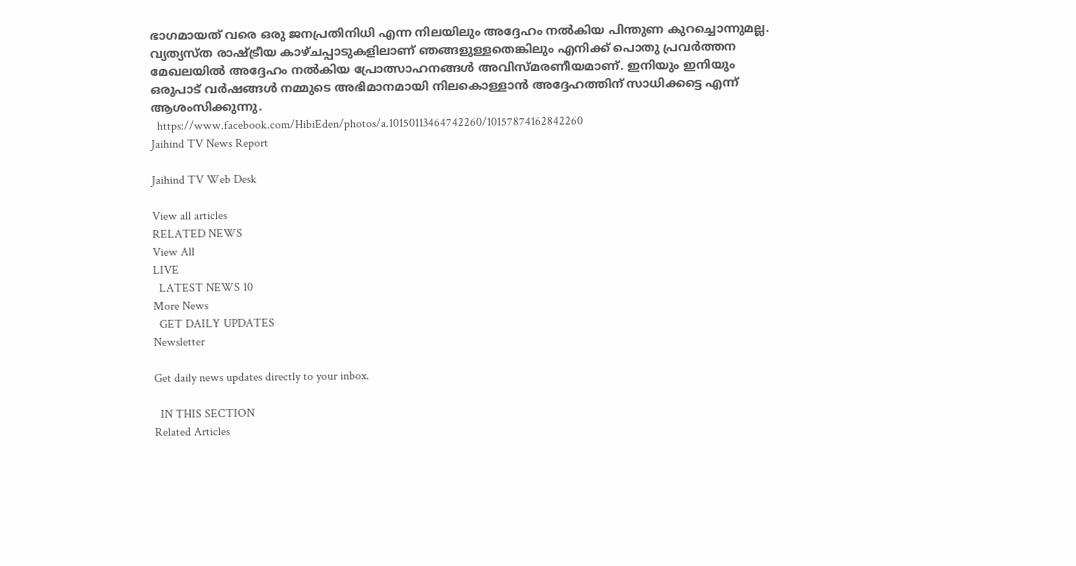ഭാഗമായത് വരെ ഒരു ജനപ്രതിനിധി എന്ന നിലയിലും അദ്ദേഹം നൽകിയ പിന്തുണ കുറച്ചൊന്നുമല്ല. വ്യത്യസ്ത രാഷ്ട്രീയ കാഴ്ചപ്പാടുകളിലാണ് ഞങ്ങളുള്ളതെങ്കിലും എനിക്ക് പൊതു പ്രവർത്തന മേഖലയിൽ അദ്ദേഹം നൽകിയ പ്രോത്സാഹനങ്ങൾ അവിസ്മരണീയമാണ്. ഇനിയും ഇനിയും ഒരുപാട് വർഷങ്ങൾ നമ്മുടെ അഭിമാനമായി നിലകൊള്ളാൻ അദ്ദേഹത്തിന് സാധിക്കട്ടെ എന്ന് ആശംസിക്കുന്നു.
  https://www.facebook.com/HibiEden/photos/a.10150113464742260/10157874162842260
Jaihind TV News Report

Jaihind TV Web Desk

View all articles
RELATED NEWS
View All
LIVE
  LATEST NEWS 10
More News
  GET DAILY UPDATES
Newsletter

Get daily news updates directly to your inbox.

  IN THIS SECTION
Related Articles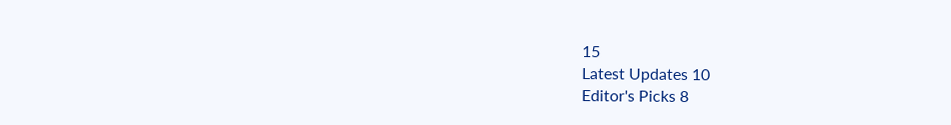15
Latest Updates 10
Editor's Picks 8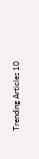Trending Articles 10